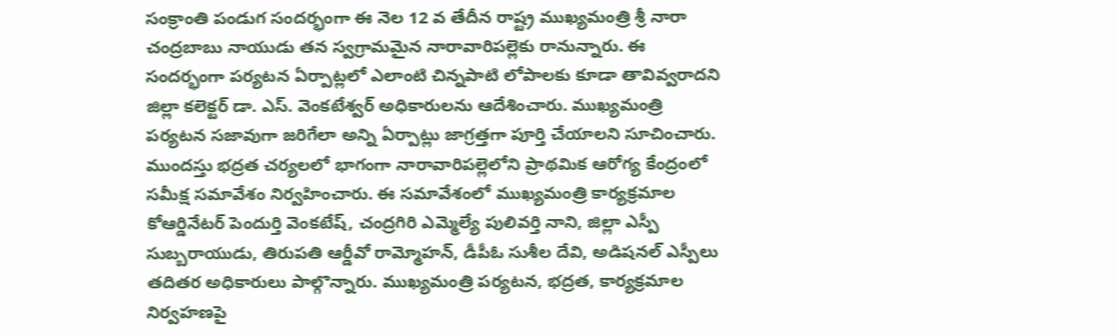సంక్రాంతి పండుగ సందర్భంగా ఈ నెల 12 వ తేదీన రాష్ట్ర ముఖ్యమంత్రి శ్రీ నారా చంద్రబాబు నాయుడు తన స్వగ్రామమైన నారావారిపల్లెకు రానున్నారు. ఈ సందర్భంగా పర్యటన ఏర్పాట్లలో ఎలాంటి చిన్నపాటి లోపాలకు కూడా తావివ్వరాదని జిల్లా కలెక్టర్ డా. ఎస్. వెంకటేశ్వర్ అధికారులను ఆదేశించారు. ముఖ్యమంత్రి పర్యటన సజావుగా జరిగేలా అన్ని ఏర్పాట్లు జాగ్రత్తగా పూర్తి చేయాలని సూచించారు.
ముందస్తు భద్రత చర్యలలో భాగంగా నారావారిపల్లెలోని ప్రాథమిక ఆరోగ్య కేంద్రంలో సమీక్ష సమావేశం నిర్వహించారు. ఈ సమావేశంలో ముఖ్యమంత్రి కార్యక్రమాల కోఆర్డినేటర్ పెందుర్తి వెంకటేష్, చంద్రగిరి ఎమ్మెల్యే పులివర్తి నాని, జిల్లా ఎస్పీ సుబ్బరాయుడు, తిరుపతి ఆర్డీవో రామ్మోహన్, డీపీఓ సుశీల దేవి, అడిషనల్ ఎస్పీలు తదితర అధికారులు పాల్గొన్నారు. ముఖ్యమంత్రి పర్యటన, భద్రత, కార్యక్రమాల నిర్వహణపై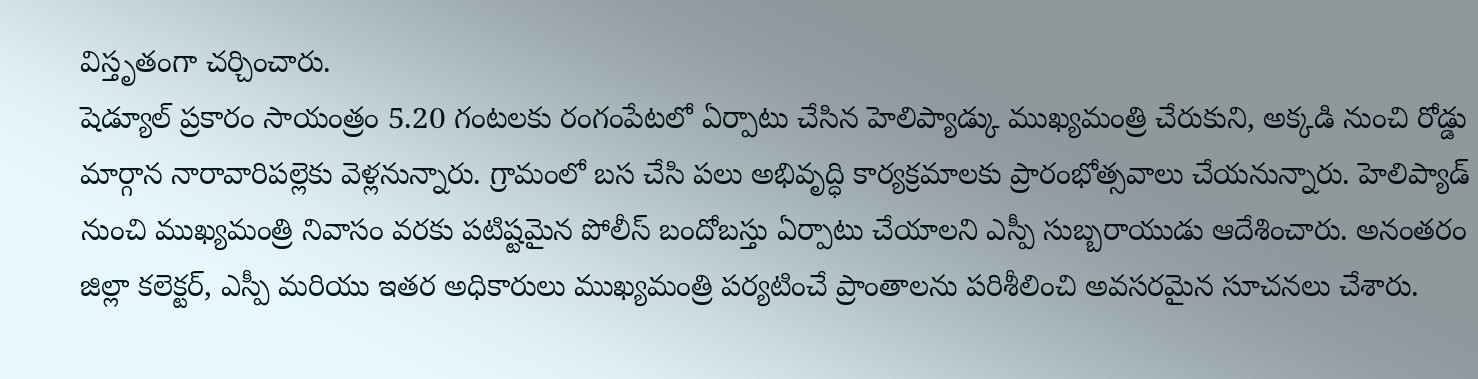విస్తృతంగా చర్చించారు.
షెడ్యూల్ ప్రకారం సాయంత్రం 5.20 గంటలకు రంగంపేటలో ఏర్పాటు చేసిన హెలిప్యాడ్కు ముఖ్యమంత్రి చేరుకుని, అక్కడి నుంచి రోడ్డు మార్గాన నారావారిపల్లెకు వెళ్లనున్నారు. గ్రామంలో బస చేసి పలు అభివృద్ధి కార్యక్రమాలకు ప్రారంభోత్సవాలు చేయనున్నారు. హెలిప్యాడ్ నుంచి ముఖ్యమంత్రి నివాసం వరకు పటిష్టమైన పోలీస్ బందోబస్తు ఏర్పాటు చేయాలని ఎస్పీ సుబ్బరాయుడు ఆదేశించారు. అనంతరం జిల్లా కలెక్టర్, ఎస్పీ మరియు ఇతర అధికారులు ముఖ్యమంత్రి పర్యటించే ప్రాంతాలను పరిశీలించి అవసరమైన సూచనలు చేశారు.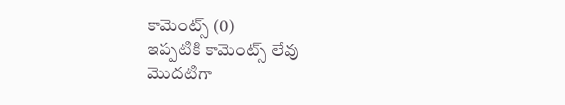కామెంట్స్ (0)
ఇప్పటికి కామెంట్స్ లేవు
మొదటిగా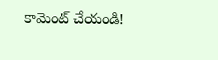కామెంట్ చేయండి!